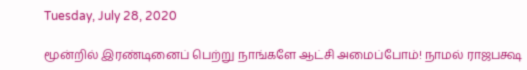Tuesday, July 28, 2020

மூன்றில் இரண்டினைப் பெற்று நாங்களே ஆட்சி அமைப்போம்! நாமல் ராஜபக்ஷ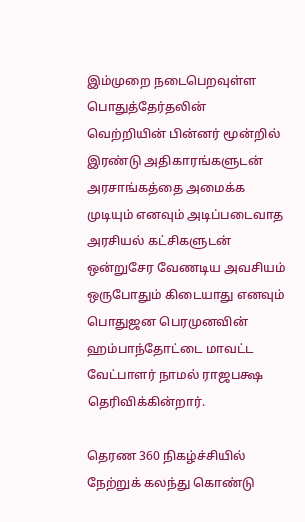இம்முறை நடைபெறவுள்ள பொதுத்தேர்தலின் வெற்றியின் பின்னர் மூன்றில் இரண்டு அதிகாரங்களுடன் அரசாங்கத்தை அமைக்க முடியும் எனவும் அடிப்படைவாத அரசியல் கட்சிகளுடன் ஒன்றுசேர வேணடிய அவசியம் ஒருபோதும் கிடையாது எனவும் பொதுஜன பெரமுனவின் ஹம்பாந்தோட்டை மாவட்ட வேட்பாளர் நாமல் ராஜபக்ஷ தெரிவிக்கின்றார்.

தெரண 360 நிகழ்ச்சியில் நேற்றுக் கலந்து கொண்டு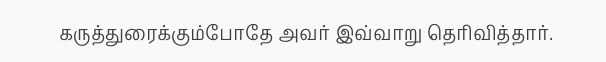கருத்துரைக்கும்போதே அவர் இவ்வாறு தெரிவித்தார்.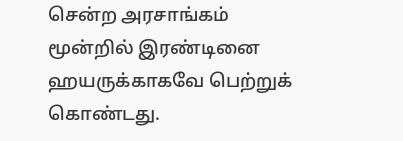சென்ற அரசாங்கம் மூன்றில் இரண்டினை ஹயருக்காகவே பெற்றுக் கொண்டது.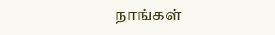நாங்கள்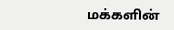மக்களின்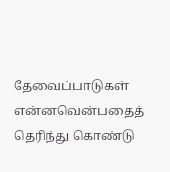தேவைப்பாடுகள் என்னவென்பதைத் தெரிந்து கொண்டு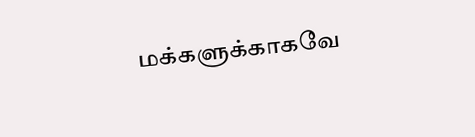மக்களுக்காகவே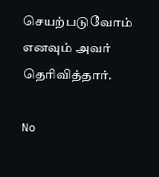செயற்படுவோம் எனவும் அவர் தெரிவித்தார்.

No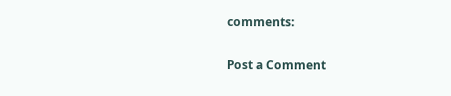comments:

Post a Comment